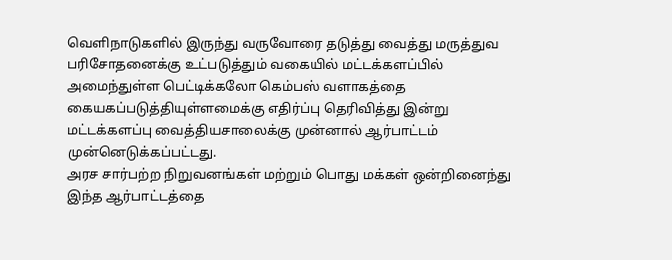வெளிநாடுகளில் இருந்து வருவோரை தடுத்து வைத்து மருத்துவ பரிசோதனைக்கு உட்படுத்தும் வகையில் மட்டக்களப்பில் அமைந்துள்ள பெட்டிக்கலோ கெம்பஸ் வளாகத்தை கையகப்படுத்தியுள்ளமைக்கு எதிர்ப்பு தெரிவித்து இன்று மட்டக்களப்பு வைத்தியசாலைக்கு முன்னால் ஆர்பாட்டம் முன்னெடுக்கப்பட்டது.
அரச சார்பற்ற நிறுவனங்கள் மற்றும் பொது மக்கள் ஒன்றினைந்து இந்த ஆர்பாட்டத்தை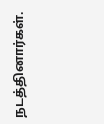நடத்தினார்கள்.